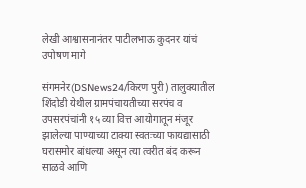लेखी आश्वासनानंतर पाटीलभाऊ कुदनर यांचं उपोषण मागे

संगमनेर(DSNews24/किरण पुरी) तालुक्यातील शिंदोडी येथील ग्रामपंचायतीच्या सरपंच व उपसरपंचांनी १५ व्या वित्त आयोगातून मंजूर झालेल्या पाण्याच्या टाक्या स्वतःच्या फायद्यासाठी घरासमोर बांधल्या असून त्या त्वरीत बंद करून साळवे आणि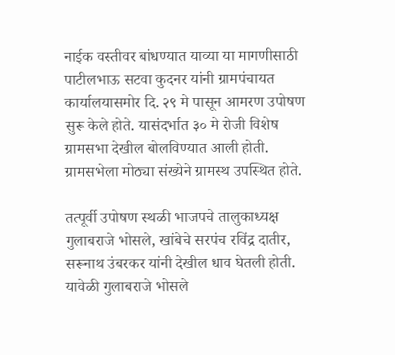नाईक वस्तीवर बांधण्यात याव्या या मागणीसाठी पाटीलभाऊ सटवा कुदनर यांनी ग्रामपंचायत कार्यालयासमोर दि. २९ मे पासून आमरण उपोषण सुरू केले होते. यासंदर्भात ३० मे रोजी विशेष ग्रामसभा देखील बोलविण्यात आली होती. ग्रामसभेला मोठ्या संख्येने ग्रामस्थ उपस्थित होते.

तत्पूर्वी उपोषण स्थळी भाजपचे तालुकाध्यक्ष गुलाबराजे भोसले, खांबेचे सरपंच रविंद्र दातीर, सरूनाथ उंबरकर यांनी देखील धाव घेतली होती. यावेळी गुलाबराजे भोसले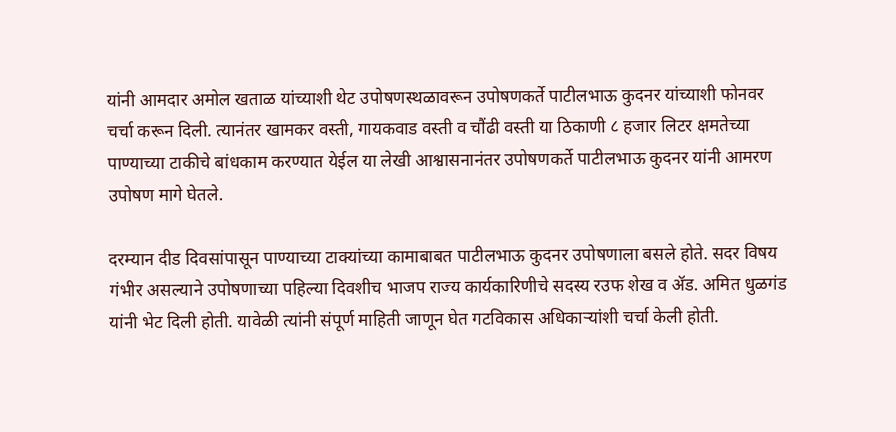यांनी आमदार अमोल खताळ यांच्याशी थेट उपोषणस्थळावरून उपोषणकर्ते पाटीलभाऊ कुदनर यांच्याशी फोनवर चर्चा करून दिली. त्यानंतर खामकर वस्ती, गायकवाड वस्ती व चौंढी वस्ती या ठिकाणी ८ हजार लिटर क्षमतेच्या पाण्याच्या टाकीचे बांधकाम करण्यात येईल या लेखी आश्वासनानंतर उपोषणकर्ते पाटीलभाऊ कुदनर यांनी आमरण उपोषण मागे घेतले.

दरम्यान दीड दिवसांपासून पाण्याच्या टाक्यांच्या कामाबाबत पाटीलभाऊ कुदनर उपोषणाला बसले होते. सदर विषय गंभीर असल्याने उपोषणाच्या पहिल्या दिवशीच भाजप राज्य कार्यकारिणीचे सदस्य रउफ शेख व ॲड. अमित धुळगंड यांनी भेट दिली होती. यावेळी त्यांनी संपूर्ण माहिती जाणून घेत गटविकास अधिकाऱ्यांशी चर्चा केली होती.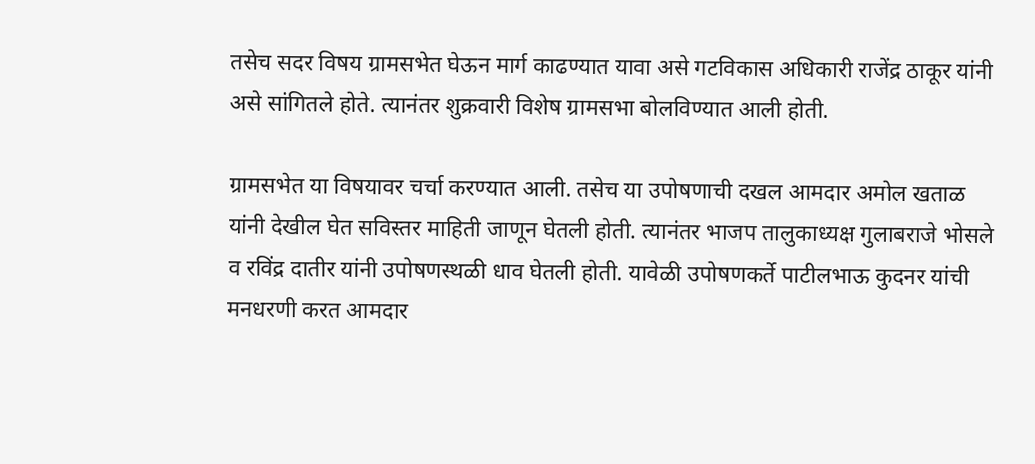तसेच सदर विषय ग्रामसभेत घेऊन मार्ग काढण्यात यावा असे गटविकास अधिकारी राजेंद्र ठाकूर यांनी असे सांगितले होते. त्यानंतर शुक्रवारी विशेष ग्रामसभा बोलविण्यात आली होती.

ग्रामसभेत या विषयावर चर्चा करण्यात आली. तसेच या उपोषणाची दखल आमदार अमोल खताळ यांनी देखील घेत सविस्तर माहिती जाणून घेतली होती. त्यानंतर भाजप तालुकाध्यक्ष गुलाबराजे भोसले व रविंद्र दातीर यांनी उपोषणस्थळी धाव घेतली होती. यावेळी उपोषणकर्ते पाटीलभाऊ कुदनर यांची मनधरणी करत आमदार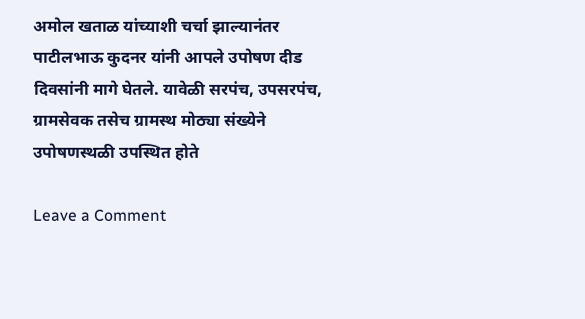अमोल खताळ यांच्याशी चर्चा झाल्यानंतर पाटीलभाऊ कुदनर यांनी आपले उपोषण दीड दिवसांनी मागे घेतले. यावेळी सरपंच, उपसरपंच, ग्रामसेवक तसेच ग्रामस्थ मोठ्या संख्येने उपोषणस्थळी उपस्थित होते

Leave a Comment